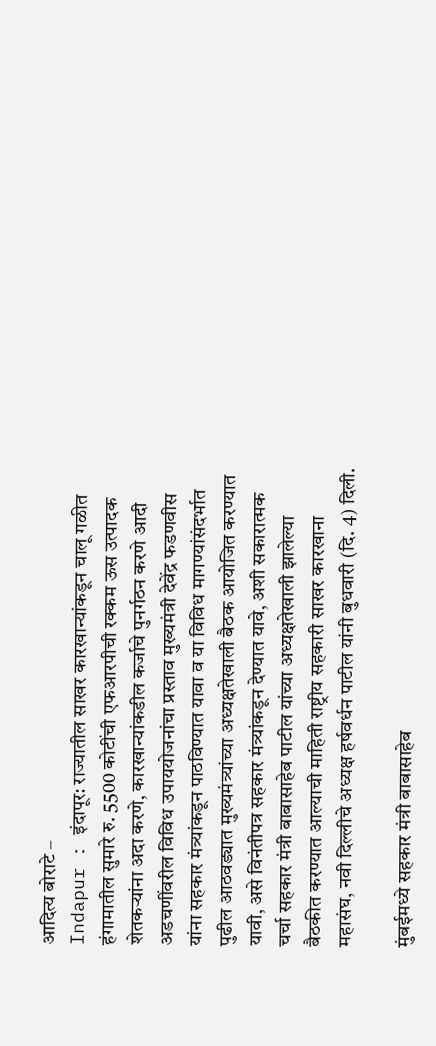आदित्य बोराटे –
Indapur : इंदापूर: राज्यातील साखर कारखान्यांकडून चालू गळीत हंगामातील सुमारे रु. 5500 कोटींची एफआरपीची रक्कम ऊस उत्पादक शेतकऱ्यांना अदा करणे, कारखान्यांकडील कर्जाचे पुनर्गठन करणे आदी अडचणींवरील विविध उपाययोजनांचा प्रस्ताव मुख्यमंत्री देवेंद्र फडणवीस यांना सहकार मंत्र्यांकडून पाठविण्यात यावा व या विविध मागण्यांसंदर्भात पुढील आठवड्यात मुख्यमंत्र्यांच्या अध्यक्षतेखाली बैठक आयोजित करण्यात यावी, असे विनंतीपत्र सहकार मंत्र्यांकडून देण्यात यावे, अशी सकारात्मक चर्चा सहकार मंत्री बाबासाहेब पाटील यांच्या अध्यक्षतेखाली झालेल्या बैठकीत करण्यात आल्याची माहिती राष्ट्रीय सहकारी साखर कारखाना महासंघ, नवी दिल्लीचे अध्यक्ष हर्षवर्धन पाटील यांनी बुधवारी (दि. 4) दिली.

मुंबईमध्ये सहकार मंत्री बाबासाहेब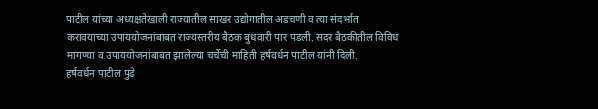पाटील यांच्या अध्यक्षतेखाली राज्यातील साखर उद्योगातील अडचणी व त्या संदर्भात करावयाच्या उपाययोजनांबाबत राज्यस्तरीय बैठक बुधवारी पार पडली. सदर बैठकीतील विविध मागण्या व उपाययोजनांबाबत झालेल्या चर्चेची माहिती हर्षवर्धन पाटील यांनी दिली.
हर्षवर्धन पाटील पुढे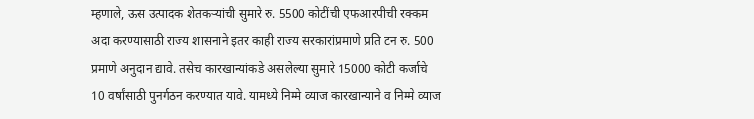म्हणाले, ऊस उत्पादक शेतकऱ्यांची सुमारे रु. 5500 कोटींची एफआरपीची रक्कम अदा करण्यासाठी राज्य शासनाने इतर काही राज्य सरकारांप्रमाणे प्रति टन रु. 500 प्रमाणे अनुदान द्यावे. तसेच कारखान्यांकडे असलेल्या सुमारे 15000 कोटी कर्जाचे 10 वर्षांसाठी पुनर्गठन करण्यात यावे. यामध्ये निम्मे व्याज कारखान्याने व निम्मे व्याज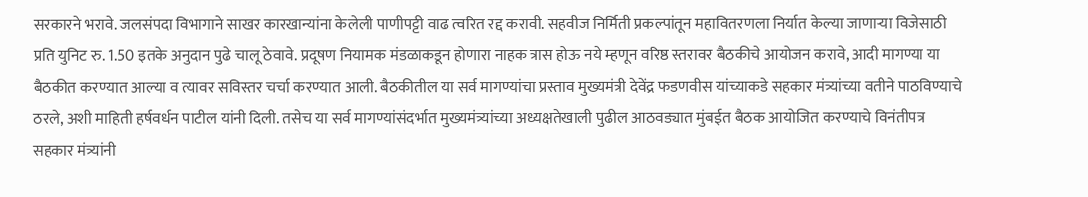सरकारने भरावे. जलसंपदा विभागाने साखर कारखान्यांना केलेली पाणीपट्टी वाढ त्वरित रद्द करावी. सहवीज निर्मिती प्रकल्पांतून महावितरणला निर्यात केल्या जाणाऱ्या विजेसाठी प्रति युनिट रु. 1.50 इतके अनुदान पुढे चालू ठेवावे. प्रदूषण नियामक मंडळाकडून होणारा नाहक त्रास होऊ नये म्हणून वरिष्ठ स्तरावर बैठकीचे आयोजन करावे, आदी मागण्या या बैठकीत करण्यात आल्या व त्यावर सविस्तर चर्चा करण्यात आली. बैठकीतील या सर्व मागण्यांचा प्रस्ताव मुख्यमंत्री देवेंद्र फडणवीस यांच्याकडे सहकार मंत्र्यांच्या वतीने पाठविण्याचे ठरले, अशी माहिती हर्षवर्धन पाटील यांनी दिली. तसेच या सर्व मागण्यांसंदर्भात मुख्यमंत्र्यांच्या अध्यक्षतेखाली पुढील आठवड्यात मुंबईत बैठक आयोजित करण्याचे विनंतीपत्र सहकार मंत्र्यांनी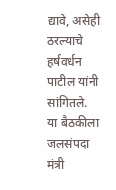द्यावे, असेही ठरल्याचे हर्षवर्धन पाटील यांनी सांगितले.
या बैठकीला जलसंपदा मंत्री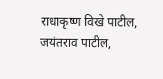राधाकृष्ण विखे पाटील, जयंतराव पाटील,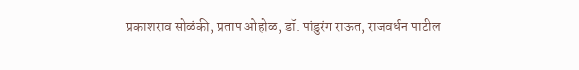प्रकाशराव सोळंकी, प्रताप ओहोळ, डॉ. पांडुरंग राऊत, राजवर्धन पाटील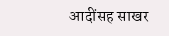आदींसह साखर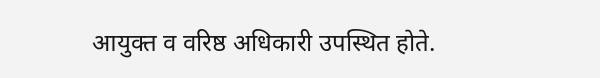आयुक्त व वरिष्ठ अधिकारी उपस्थित होते.